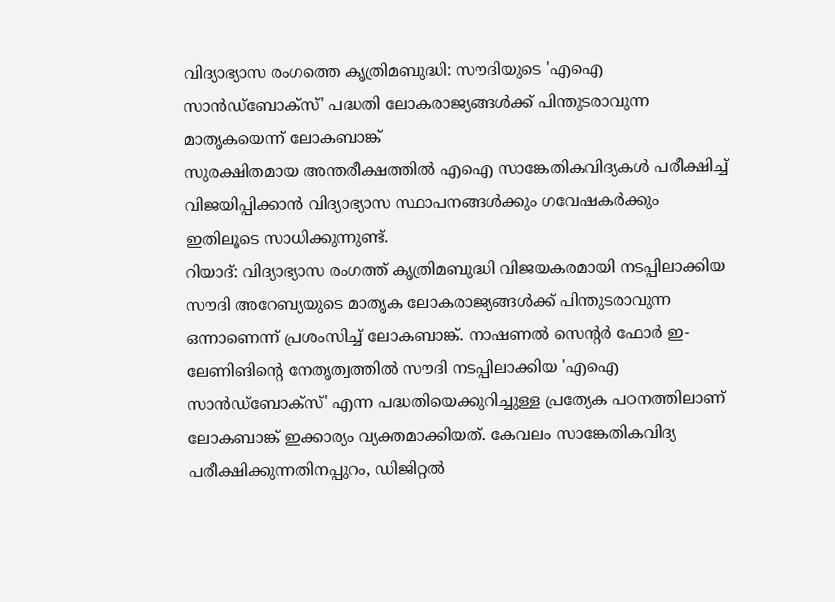വിദ്യാഭ്യാസ രംഗത്തെ കൃത്രിമബുദ്ധി: സൗദിയുടെ 'എഐ സാൻഡ്ബോക്സ്' പദ്ധതി ലോകരാജ്യങ്ങൾക്ക് പിന്തുടരാവുന്ന മാതൃകയെന്ന് ലോകബാങ്ക്
സുരക്ഷിതമായ അന്തരീക്ഷത്തിൽ എഐ സാങ്കേതികവിദ്യകൾ പരീക്ഷിച്ച് വിജയിപ്പിക്കാൻ വിദ്യാഭ്യാസ സ്ഥാപനങ്ങൾക്കും ഗവേഷകർക്കും ഇതിലൂടെ സാധിക്കുന്നുണ്ട്.
റിയാദ്: വിദ്യാഭ്യാസ രംഗത്ത് കൃത്രിമബുദ്ധി വിജയകരമായി നടപ്പിലാക്കിയ സൗദി അറേബ്യയുടെ മാതൃക ലോകരാജ്യങ്ങൾക്ക് പിന്തുടരാവുന്ന ഒന്നാണെന്ന് പ്രശംസിച്ച് ലോകബാങ്ക്. നാഷണൽ സെന്റർ ഫോർ ഇ-ലേണിങിന്റെ നേതൃത്വത്തിൽ സൗദി നടപ്പിലാക്കിയ 'എഐ സാൻഡ്ബോക്സ്' എന്ന പദ്ധതിയെക്കുറിച്ചുള്ള പ്രത്യേക പഠനത്തിലാണ് ലോകബാങ്ക് ഇക്കാര്യം വ്യക്തമാക്കിയത്. കേവലം സാങ്കേതികവിദ്യ പരീക്ഷിക്കുന്നതിനപ്പുറം, ഡിജിറ്റൽ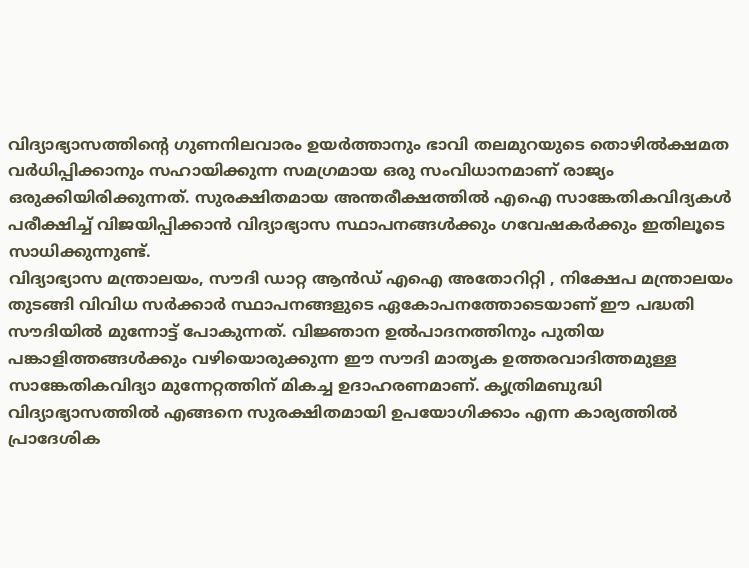വിദ്യാഭ്യാസത്തിന്റെ ഗുണനിലവാരം ഉയർത്താനും ഭാവി തലമുറയുടെ തൊഴിൽക്ഷമത വർധിപ്പിക്കാനും സഹായിക്കുന്ന സമഗ്രമായ ഒരു സംവിധാനമാണ് രാജ്യം ഒരുക്കിയിരിക്കുന്നത്. സുരക്ഷിതമായ അന്തരീക്ഷത്തിൽ എഐ സാങ്കേതികവിദ്യകൾ പരീക്ഷിച്ച് വിജയിപ്പിക്കാൻ വിദ്യാഭ്യാസ സ്ഥാപനങ്ങൾക്കും ഗവേഷകർക്കും ഇതിലൂടെ സാധിക്കുന്നുണ്ട്.
വിദ്യാഭ്യാസ മന്ത്രാലയം, സൗദി ഡാറ്റ ആൻഡ് എഐ അതോറിറ്റി , നിക്ഷേപ മന്ത്രാലയം തുടങ്ങി വിവിധ സർക്കാർ സ്ഥാപനങ്ങളുടെ ഏകോപനത്തോടെയാണ് ഈ പദ്ധതി സൗദിയിൽ മുന്നോട്ട് പോകുന്നത്. വിജ്ഞാന ഉൽപാദനത്തിനും പുതിയ പങ്കാളിത്തങ്ങൾക്കും വഴിയൊരുക്കുന്ന ഈ സൗദി മാതൃക ഉത്തരവാദിത്തമുള്ള സാങ്കേതികവിദ്യാ മുന്നേറ്റത്തിന് മികച്ച ഉദാഹരണമാണ്. കൃത്രിമബുദ്ധി വിദ്യാഭ്യാസത്തിൽ എങ്ങനെ സുരക്ഷിതമായി ഉപയോഗിക്കാം എന്ന കാര്യത്തിൽ പ്രാദേശിക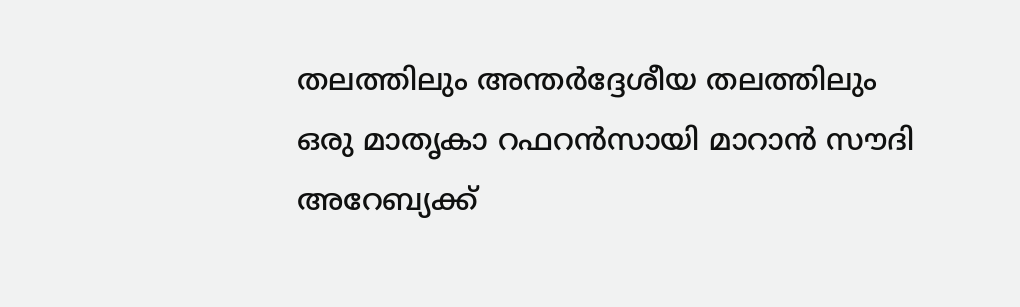തലത്തിലും അന്തർദ്ദേശീയ തലത്തിലും ഒരു മാതൃകാ റഫറൻസായി മാറാൻ സൗദി അറേബ്യക്ക്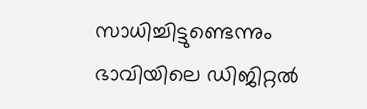സാധിച്ചിട്ടുണ്ടെന്നും ഭാവിയിലെ ഡിജിറ്റൽ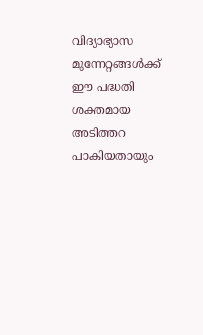വിദ്യാഭ്യാസ മുന്നേറ്റങ്ങൾക്ക് ഈ പദ്ധതി ശക്തമായ അടിത്തറ പാകിയതായും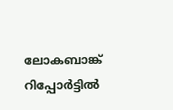ലോകബാങ്ക് റിപ്പോർട്ടിൽ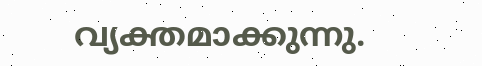വ്യക്തമാക്കുന്നു.